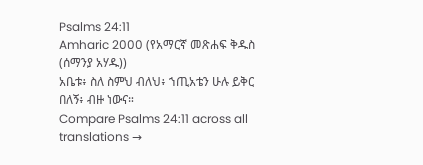Psalms 24:11
Amharic 2000 (የአማርኛ መጽሐፍ ቅዱስ (ሰማንያ አሃዱ))
አቤቱ፥ ስለ ስምህ ብለህ፥ ኀጢአቴን ሁሉ ይቅር በለኝ፥ ብዙ ነውና።
Compare Psalms 24:11 across all translations →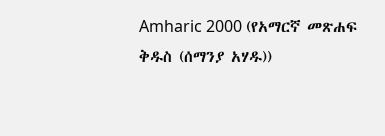Amharic 2000 (የአማርኛ መጽሐፍ ቅዱስ (ሰማንያ አሃዱ))